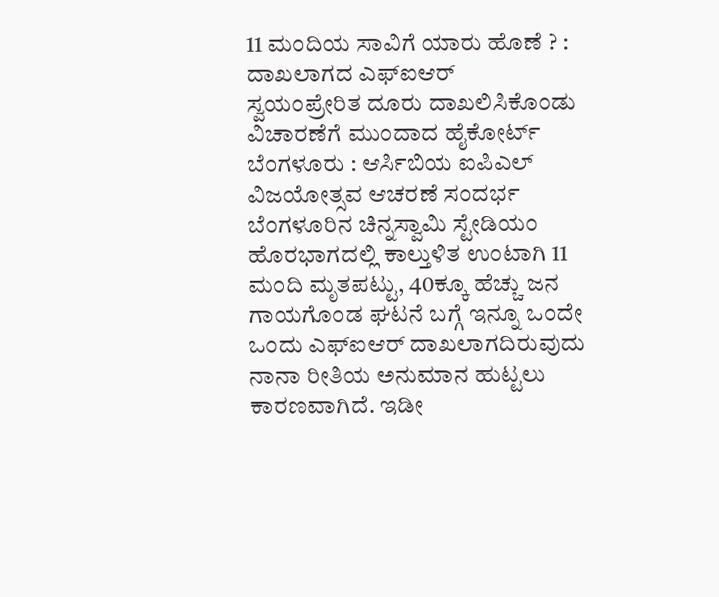11 ಮಂದಿಯ ಸಾವಿಗೆ ಯಾರು ಹೊಣೆ ? : ದಾಖಲಾಗದ ಎಫ್ಐಆರ್
ಸ್ವಯಂಪ್ರೇರಿತ ದೂರು ದಾಖಲಿಸಿಕೊಂಡು ವಿಚಾರಣೆಗೆ ಮುಂದಾದ ಹೈಕೋರ್ಟ್ ಬೆಂಗಳೂರು : ಆರ್ಸಿಬಿಯ ಐಪಿಎಲ್ ವಿಜಯೋತ್ಸವ ಆಚರಣೆ ಸಂದರ್ಭ ಬೆಂಗಳೂರಿನ ಚಿನ್ನಸ್ವಾಮಿ ಸ್ಟೇಡಿಯಂ ಹೊರಭಾಗದಲ್ಲಿ ಕಾಲ್ತುಳಿತ ಉಂಟಾಗಿ 11 ಮಂದಿ ಮೃತಪಟ್ಟು, 40ಕ್ಕೂ ಹೆಚ್ಚು ಜನ ಗಾಯಗೊಂಡ ಘಟನೆ ಬಗ್ಗೆ ಇನ್ನೂ ಒಂದೇ ಒಂದು ಎಫ್ಐಆರ್ ದಾಖಲಾಗದಿರುವುದು ನಾನಾ ರೀತಿಯ ಅನುಮಾನ ಹುಟ್ಟಲು ಕಾರಣವಾಗಿದೆ. ಇಡೀ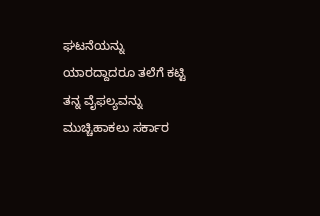ಘಟನೆಯನ್ನು ಯಾರದ್ದಾದರೂ ತಲೆಗೆ ಕಟ್ಟಿ ತನ್ನ ವೈಫಲ್ಯವನ್ನು ಮುಚ್ಚಿಹಾಕಲು ಸರ್ಕಾರ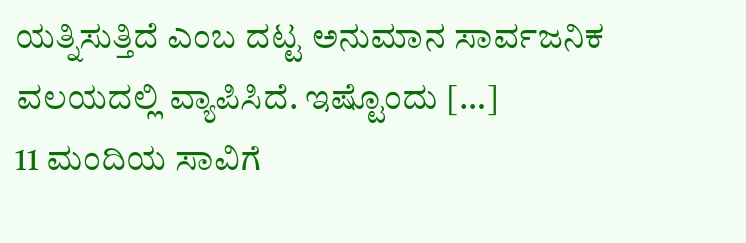ಯತ್ನಿಸುತ್ತಿದೆ ಎಂಬ ದಟ್ಟ ಅನುಮಾನ ಸಾರ್ವಜನಿಕ ವಲಯದಲ್ಲಿ ವ್ಯಾಪಿಸಿದೆ. ಇಷ್ಟೊಂದು […]
11 ಮಂದಿಯ ಸಾವಿಗೆ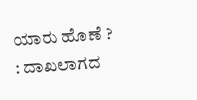ಯಾರು ಹೊಣೆ ? : ದಾಖಲಾಗದ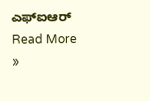ಎಫ್ಐಆರ್ Read More »